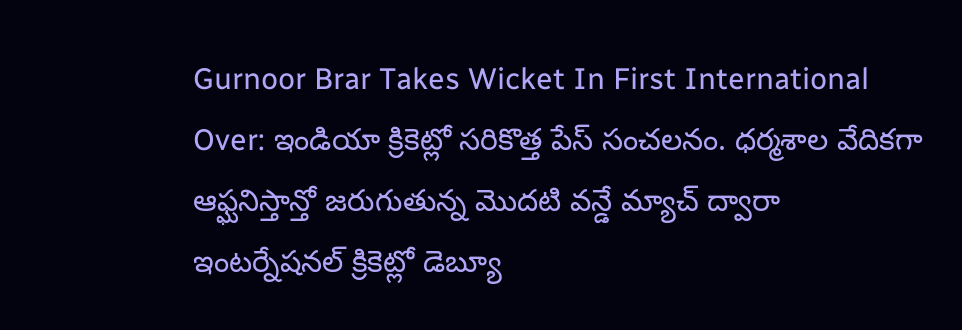Gurnoor Brar Takes Wicket In First International Over: ఇండియా క్రికెట్లో సరికొత్త పేస్ సంచలనం. ధర్మశాల వేదికగా ఆఫ్ఘనిస్తాన్తో జరుగుతున్న మొదటి వన్డే మ్యాచ్ ద్వారా ఇంటర్నేషనల్ క్రికెట్లో డెబ్యూ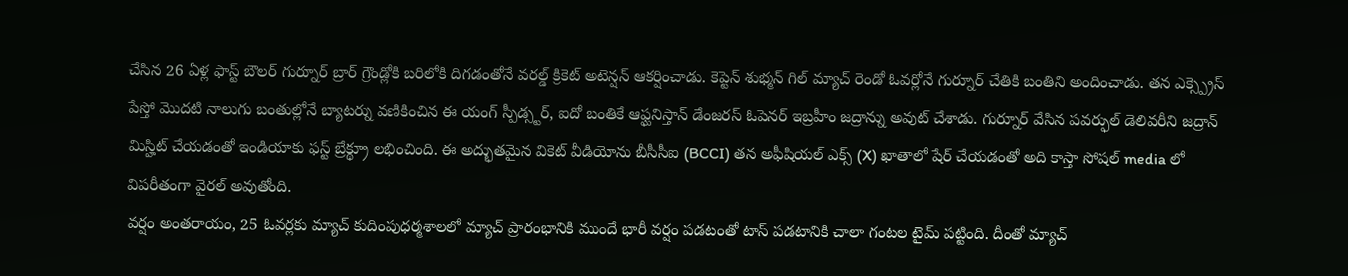చేసిన 26 ఏళ్ల ఫాస్ట్ బౌలర్ గుర్నూర్ బ్రార్ గ్రౌండ్లోకి బరిలోకి దిగడంతోనే వరల్డ్ క్రికెట్ అటెన్షన్ ఆకర్షించాడు. కెప్టెన్ శుభ్మన్ గిల్ మ్యాచ్ రెండో ఓవర్లోనే గుర్నూర్ చేతికి బంతిని అందించాడు. తన ఎక్స్ప్రెస్ పేస్తో మొదటి నాలుగు బంతుల్లోనే బ్యాటర్ను వణికించిన ఈ యంగ్ స్పీడ్స్టర్, ఐదో బంతికే ఆఫ్ఘనిస్తాన్ డేంజరస్ ఓపెనర్ ఇబ్రహీం జద్రాన్ను అవుట్ చేశాడు. గుర్నూర్ వేసిన పవర్ఫుల్ డెలివరీని జద్రాన్ మిస్హిట్ చేయడంతో ఇండియాకు ఫస్ట్ బ్రేక్థ్రూ లభించింది. ఈ అద్భుతమైన వికెట్ వీడియోను బీసీసీఐ (BCCI) తన అఫీషియల్ ఎక్స్ (X) ఖాతాలో షేర్ చేయడంతో అది కాస్తా సోషల్ media లో విపరీతంగా వైరల్ అవుతోంది.
వర్షం అంతరాయం, 25 ఓవర్లకు మ్యాచ్ కుదింపుధర్మశాలలో మ్యాచ్ ప్రారంభానికి ముందే భారీ వర్షం పడటంతో టాస్ పడటానికి చాలా గంటల టైమ్ పట్టింది. దీంతో మ్యాచ్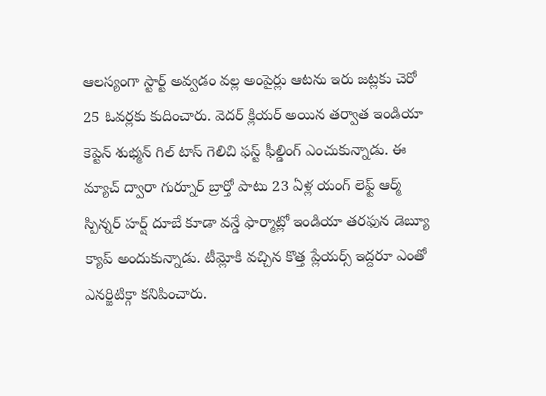ఆలస్యంగా స్టార్ట్ అవ్వడం వల్ల అంపైర్లు ఆటను ఇరు జట్లకు చెరో 25 ఓవర్లకు కుదించారు. వెదర్ క్లియర్ అయిన తర్వాత ఇండియా కెప్టెన్ శుభ్మన్ గిల్ టాస్ గెలిచి ఫస్ట్ ఫీల్డింగ్ ఎంచుకున్నాడు. ఈ మ్యాచ్ ద్వారా గుర్నూర్ బ్రార్తో పాటు 23 ఏళ్ల యంగ్ లెఫ్ట్ ఆర్మ్ స్పిన్నర్ హర్ష్ దూబే కూడా వన్డే ఫార్మాట్లో ఇండియా తరఫున డెబ్యూ క్యాప్ అందుకున్నాడు. టీమ్లోకి వచ్చిన కొత్త ప్లేయర్స్ ఇద్దరూ ఎంతో ఎనర్జిటిక్గా కనిపించారు.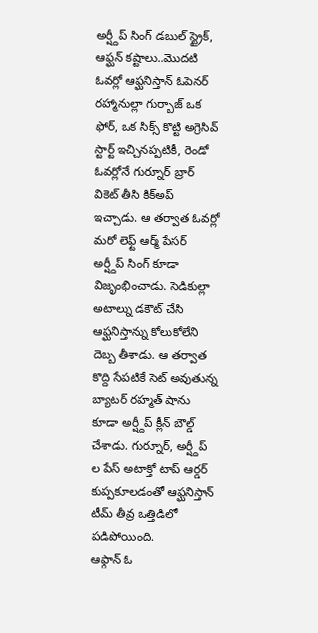అర్ష్దీప్ సింగ్ డబుల్ స్ట్రైక్, ఆఫ్ఘన్ కష్టాలు..మొదటి ఓవర్లో ఆఫ్ఘనిస్తాన్ ఓపెనర్ రహ్మానుల్లా గుర్బాజ్ ఒక ఫోర్, ఒక సిక్స్ కొట్టి అగ్రెసివ్ స్టార్ట్ ఇచ్చినప్పటికీ, రెండో ఓవర్లోనే గుర్నూర్ బ్రార్ వికెట్ తీసి కిక్అప్ ఇచ్చాడు. ఆ తర్వాత ఓవర్లో మరో లెఫ్ట్ ఆర్మ్ పేసర్ అర్ష్దీప్ సింగ్ కూడా విజృంభించాడు. సెడికుల్లా అటాల్ను డకౌట్ చేసి ఆఫ్ఘనిస్తాన్ను కోలుకోలేని దెబ్బ తీశాడు. ఆ తర్వాత కొద్ది సేపటికే సెట్ అవుతున్న బ్యాటర్ రహ్మత్ షాను కూడా అర్ష్దీప్ క్లీన్ బౌల్డ్ చేశాడు. గుర్నూర్, అర్ష్దీప్ ల పేస్ అటాక్తో టాప్ ఆర్డర్ కుప్పకూలడంతో ఆఫ్ఘనిస్తాన్ టీమ్ తీవ్ర ఒత్తిడిలో పడిపోయింది.
ఆఫ్గాన్ ఓ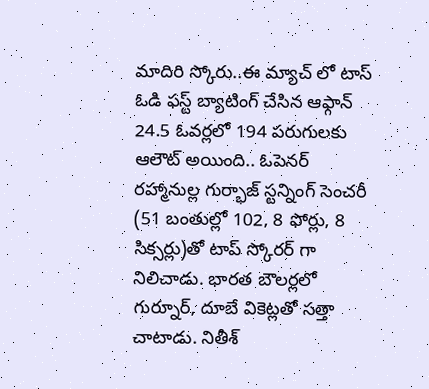మాదిరి స్కోరు..ఈ మ్యాచ్ లో టాస్ ఓడి ఫస్ట్ బ్యాటింగ్ చేసిన ఆఫ్గాన్ 24.5 ఓవర్లలో 194 పరుగులకు ఆలౌట్ అయింది.. ఓపెనర్ రహ్మానుల్ల గుర్భాజ్ స్టన్నింగ్ సెంచరీ (51 బంతుల్లో 102, 8 ఫోర్లు, 8 సిక్సర్లు)తో టాప్ స్కోరర్ గా నిలిచాడు. భారత బౌలర్లలో గుర్నూర్, దూబే వికెట్లతో సత్తా చాటాడు. నితీశ్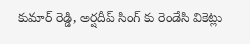కుమార్ రెడ్డి, అర్షదీప్ సింగ్ కు రెండేసి వికెట్లు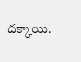దక్కాయి.